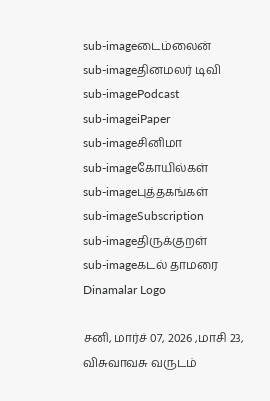sub-imageடைம்லைன்
sub-imageதினமலர் டிவி
sub-imagePodcast
sub-imageiPaper
sub-imageசினிமா
sub-imageகோயில்கள்
sub-imageபுத்தகங்கள்
sub-imageSubscription
sub-imageதிருக்குறள்
sub-imageகடல் தாமரை
Dinamalar Logo

சனி, மார்ச் 07, 2026 ,மாசி 23, விசுவாவசு வருடம்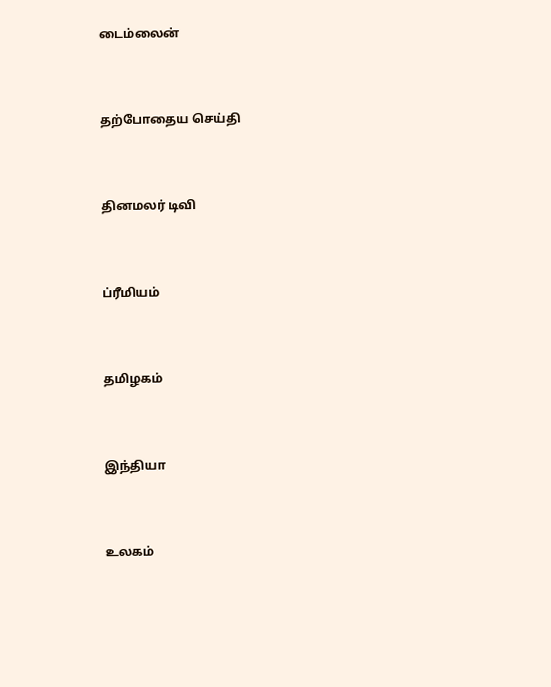டைம்லைன்


தற்போதைய செய்தி


தினமலர் டிவி


ப்ரீமியம்


தமிழகம்


இந்தியா


உலகம்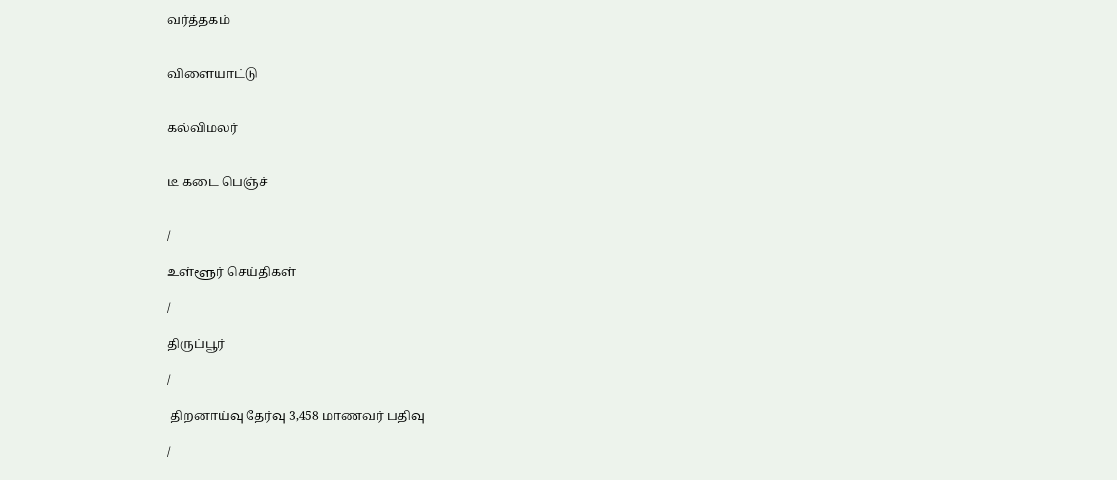வர்த்தகம்


விளையாட்டு


கல்விமலர்


டீ கடை பெஞ்ச்


/

உள்ளூர் செய்திகள்

/

திருப்பூர்

/

 திறனாய்வு தேர்வு 3,458 மாணவர் பதிவு

/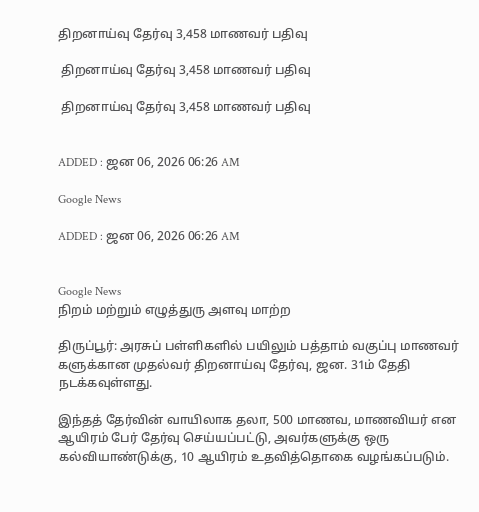திறனாய்வு தேர்வு 3,458 மாணவர் பதிவு

 திறனாய்வு தேர்வு 3,458 மாணவர் பதிவு

 திறனாய்வு தேர்வு 3,458 மாணவர் பதிவு


ADDED : ஜன 06, 2026 06:26 AM

Google News

ADDED : ஜன 06, 2026 06:26 AM


Google News
நிறம் மற்றும் எழுத்துரு அளவு மாற்ற

திருப்பூர்: அரசுப் பள்ளிகளில் பயிலும் பத்தாம் வகுப்பு மாணவர் களுக்கான முதல்வர் திறனாய்வு தேர்வு, ஜன. 31ம் தேதி நடக்கவுள்ளது.

இந்தத் தேர்வின் வாயிலாக தலா, 500 மாணவ, மாணவியர் என ஆயிரம் பேர் தேர்வு செய்யப்பட்டு, அவர்களுக்கு ஒரு கல்வியாண்டுக்கு, 10 ஆயிரம் உதவித்தொகை வழங்கப்படும்.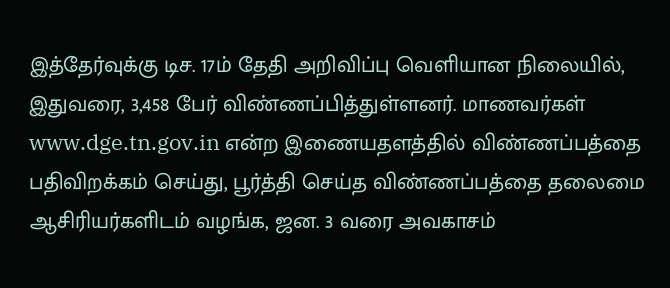இத்தேர்வுக்கு டிச. 17ம் தேதி அறிவிப்பு வெளியான நிலையில், இதுவரை, 3,458 பேர் விண்ணப்பித்துள்ளனர். மாணவர்கள் www.dge.tn.gov.in என்ற இணையதளத்தில் விண்ணப்பத்தை பதிவிறக்கம் செய்து, பூர்த்தி செய்த விண்ணப்பத்தை தலைமை ஆசிரியர்களிடம் வழங்க, ஜன. 3 வரை அவகாசம்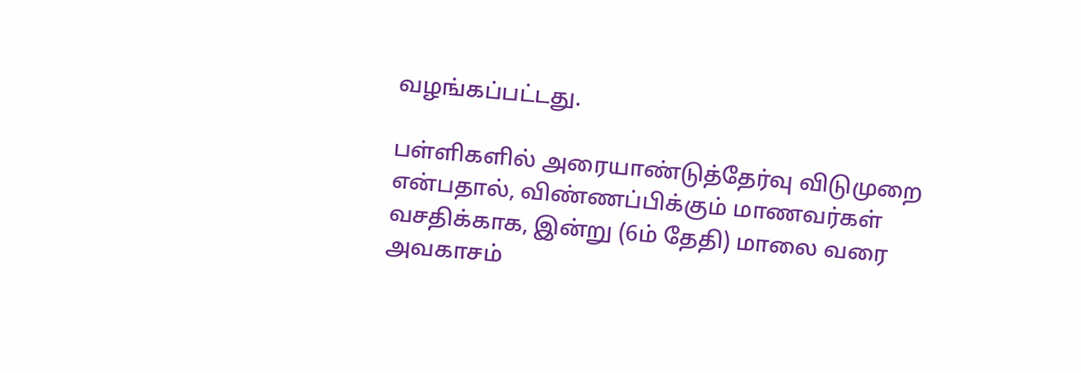வழங்கப்பட்டது.

பள்ளிகளில் அரையாண்டுத்தேர்வு விடுமுறை என்பதால், விண்ணப்பிக்கும் மாணவர்கள் வசதிக்காக, இன்று (6ம் தேதி) மாலை வரை அவகாசம்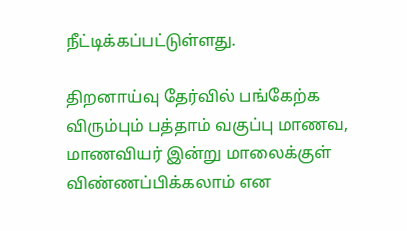நீட்டிக்கப்பட்டுள்ளது.

திறனாய்வு தேர்வில் பங்கேற்க விரும்பும் பத்தாம் வகுப்பு மாணவ, மாணவியர் இன்று மாலைக்குள் விண்ணப்பிக்கலாம் என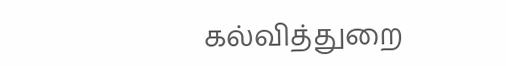கல்வித்துறை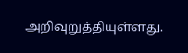அறிவுறுத்தியுள்ளது.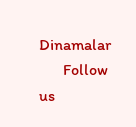Dinamalar
      Follow us